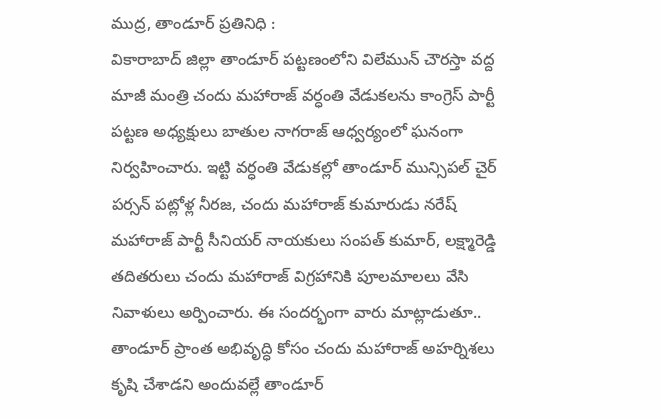ముద్ర, తాండూర్ ప్రతినిధి :
వికారాబాద్ జిల్లా తాండూర్ పట్టణంలోని విలేమున్ చౌరస్తా వద్ద మాజీ మంత్రి చందు మహారాజ్ వర్ధంతి వేడుకలను కాంగ్రెస్ పార్టీ పట్టణ అధ్యక్షులు బాతుల నాగరాజ్ ఆధ్వర్యంలో ఘనంగా నిర్వహించారు. ఇట్టి వర్ధంతి వేడుకల్లో తాండూర్ మున్సిపల్ చైర్ పర్సన్ పట్లోళ్ల నీరజ, చందు మహారాజ్ కుమారుడు నరేష్ మహారాజ్ పార్టీ సీనియర్ నాయకులు సంపత్ కుమార్, లక్ష్మారెడ్డి తదితరులు చందు మహారాజ్ విగ్రహానికి పూలమాలలు వేసి నివాళులు అర్పించారు. ఈ సందర్భంగా వారు మాట్లాడుతూ.. తాండూర్ ప్రాంత అభివృద్ధి కోసం చందు మహారాజ్ అహర్నిశలు కృషి చేశాడని అందువల్లే తాండూర్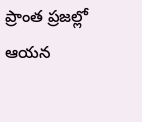ప్రాంత ప్రజల్లో ఆయన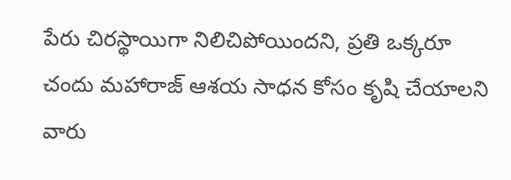పేరు చిరస్థాయిగా నిలిచిపోయిందని, ప్రతి ఒక్కరూ చందు మహారాజ్ ఆశయ సాధన కోసం కృషి చేయాలని వారు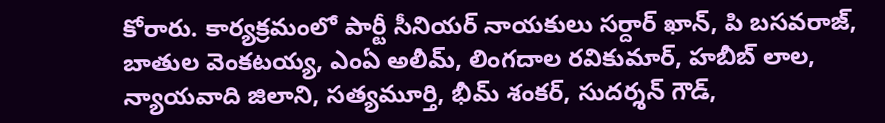కోరారు. కార్యక్రమంలో పార్టీ సీనియర్ నాయకులు సర్దార్ ఖాన్, పి బసవరాజ్, బాతుల వెంకటయ్య, ఎంఏ అలీమ్, లింగదాల రవికుమార్, హబీబ్ లాల, న్యాయవాది జిలాని, సత్యమూర్తి, భీమ్ శంకర్, సుదర్శన్ గౌడ్,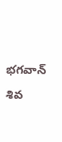భగవాన్ శివ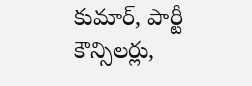కుమార్, పార్టీ కౌన్సిలర్లు,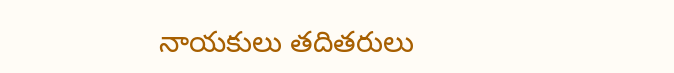నాయకులు తదితరులు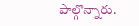పాల్గొన్నారు.